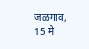जळगाव, 15 मे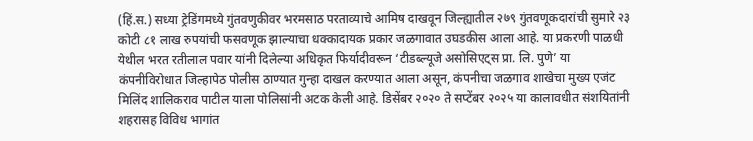(हिं.स.) सध्या ट्रेडिंगमध्ये गुंतवणुकीवर भरमसाठ परताव्याचे आमिष दाखवून जिल्ह्यातील २७९ गुंतवणूकदारांची सुमारे २३ कोटी ८१ लाख रुपयांची फसवणूक झाल्याचा धक्कादायक प्रकार जळगावात उघडकीस आला आहे. या प्रकरणी पाळधी येथील भरत रतीलाल पवार यांनी दिलेल्या अधिकृत फिर्यादीवरून ‘टीडब्ल्यूजे असोसिएट्स प्रा. लि. पुणे’ या कंपनीविरोधात जिल्हापेठ पोलीस ठाण्यात गुन्हा दाखल करण्यात आला असून, कंपनीचा जळगाव शाखेचा मुख्य एजंट मिलिंद शालिकराव पाटील याला पोलिसांनी अटक केली आहे. डिसेंबर २०२० ते सप्टेंबर २०२५ या कालावधीत संशयितांनी शहरासह विविध भागांत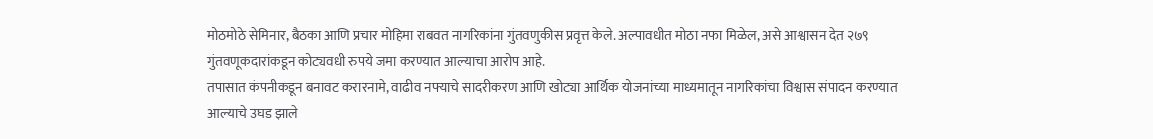मोठमोठे सेमिनार, बैठका आणि प्रचार मोहिमा राबवत नागरिकांना गुंतवणुकीस प्रवृत्त केले. अल्पावधीत मोठा नफा मिळेल, असे आश्वासन देत २७९ गुंतवणूकदारांकडून कोट्यवधी रुपये जमा करण्यात आल्याचा आरोप आहे.
तपासात कंपनीकडून बनावट करारनामे, वाढीव नफ्याचे सादरीकरण आणि खोट्या आर्थिक योजनांच्या माध्यमातून नागरिकांचा विश्वास संपादन करण्यात आल्याचे उघड झाले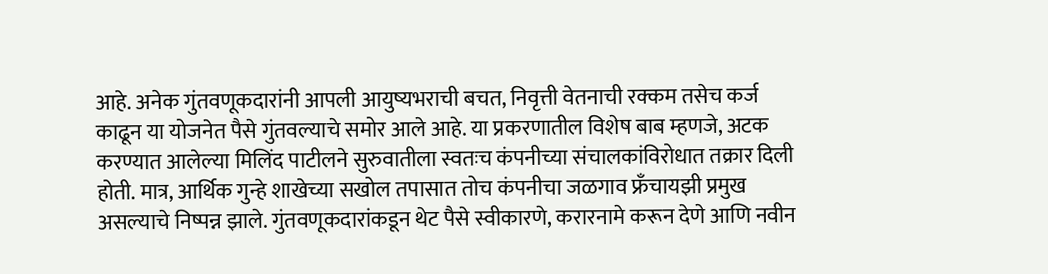आहे. अनेक गुंतवणूकदारांनी आपली आयुष्यभराची बचत, निवृत्ती वेतनाची रक्कम तसेच कर्ज काढून या योजनेत पैसे गुंतवल्याचे समोर आले आहे. या प्रकरणातील विशेष बाब म्हणजे, अटक करण्यात आलेल्या मिलिंद पाटीलने सुरुवातीला स्वतःच कंपनीच्या संचालकांविरोधात तक्रार दिली होती. मात्र, आर्थिक गुन्हे शाखेच्या सखोल तपासात तोच कंपनीचा जळगाव फ्रँचायझी प्रमुख असल्याचे निष्पन्न झाले. गुंतवणूकदारांकडून थेट पैसे स्वीकारणे, करारनामे करून देणे आणि नवीन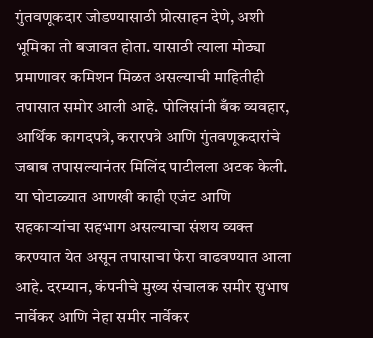गुंतवणूकदार जोडण्यासाठी प्रोत्साहन देणे, अशी भूमिका तो बजावत होता. यासाठी त्याला मोठ्या प्रमाणावर कमिशन मिळत असल्याची माहितीही तपासात समोर आली आहे. पोलिसांनी बँक व्यवहार, आर्थिक कागदपत्रे, करारपत्रे आणि गुंतवणूकदारांचे जबाब तपासल्यानंतर मिलिंद पाटीलला अटक केली. या घोटाळ्यात आणखी काही एजंट आणि सहकाऱ्यांचा सहभाग असल्याचा संशय व्यक्त करण्यात येत असून तपासाचा फेरा वाढवण्यात आला आहे. दरम्यान, कंपनीचे मुख्य संचालक समीर सुभाष नार्वेकर आणि नेहा समीर नार्वेकर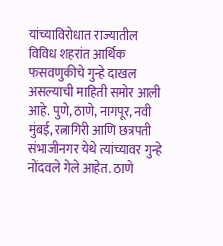यांच्याविरोधात राज्यातील विविध शहरांत आर्थिक फसवणुकीचे गुन्हे दाखल असल्याची माहिती समोर आली आहे. पुणे, ठाणे, नागपूर, नवी मुंबई, रत्नागिरी आणि छत्रपती संभाजीनगर येथे त्यांच्यावर गुन्हे नोंदवले गेले आहेत. ठाणे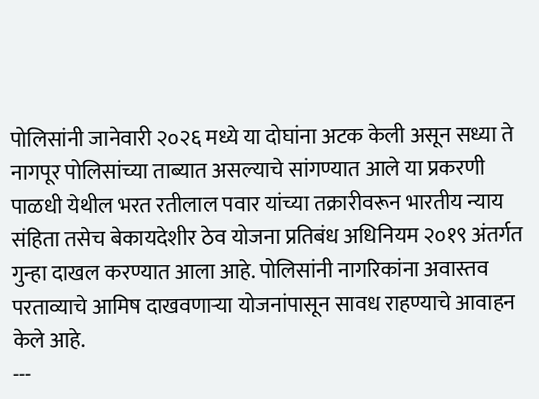पोलिसांनी जानेवारी २०२६ मध्ये या दोघांना अटक केली असून सध्या ते नागपूर पोलिसांच्या ताब्यात असल्याचे सांगण्यात आले या प्रकरणी पाळधी येथील भरत रतीलाल पवार यांच्या तक्रारीवरून भारतीय न्याय संहिता तसेच बेकायदेशीर ठेव योजना प्रतिबंध अधिनियम २०१९ अंतर्गत गुन्हा दाखल करण्यात आला आहे. पोलिसांनी नागरिकांना अवास्तव परताव्याचे आमिष दाखवणाऱ्या योजनांपासून सावध राहण्याचे आवाहन केले आहे.
---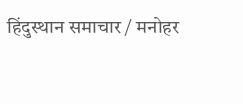हिंदुस्थान समाचार / मनोहर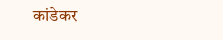कांडेकर